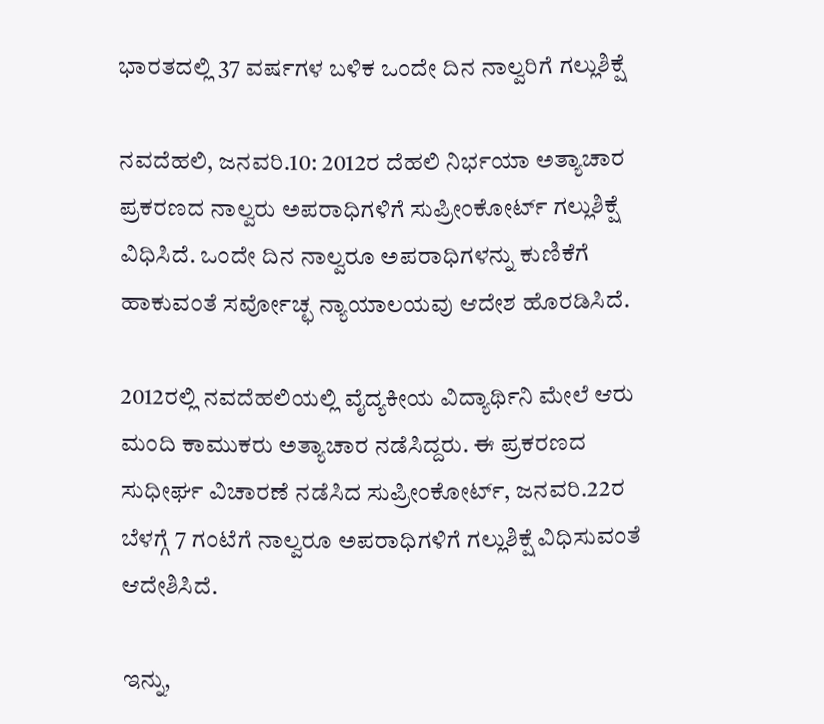ಭಾರತದಲ್ಲಿ 37 ವರ್ಷಗಳ ಬಳಿಕ ಒಂದೇ ದಿನ ನಾಲ್ವರಿಗೆ ಗಲ್ಲುಶಿಕ್ಷೆ

ನವದೆಹಲಿ, ಜನವರಿ.10: 2012ರ ದೆಹಲಿ ನಿರ್ಭಯಾ ಅತ್ಯಾಚಾರ ಪ್ರಕರಣದ ನಾಲ್ವರು ಅಪರಾಧಿಗಳಿಗೆ ಸುಪ್ರೀಂಕೋರ್ಟ್ ಗಲ್ಲುಶಿಕ್ಷೆ ವಿಧಿಸಿದೆ. ಒಂದೇ ದಿನ ನಾಲ್ವರೂ ಅಪರಾಧಿಗಳನ್ನು ಕುಣಿಕೆಗೆ ಹಾಕುವಂತೆ ಸರ್ವೋಚ್ಛ ನ್ಯಾಯಾಲಯವು ಆದೇಶ ಹೊರಡಿಸಿದೆ.

2012ರಲ್ಲಿ ನವದೆಹಲಿಯಲ್ಲಿ ವೈದ್ಯಕೀಯ ವಿದ್ಯಾರ್ಥಿನಿ ಮೇಲೆ ಆರು ಮಂದಿ ಕಾಮುಕರು ಅತ್ಯಾಚಾರ ನಡೆಸಿದ್ದರು. ಈ ಪ್ರಕರಣದ ಸುಧೀರ್ಘ ವಿಚಾರಣೆ ನಡೆಸಿದ ಸುಪ್ರೀಂಕೋರ್ಟ್, ಜನವರಿ.22ರ ಬೆಳಗ್ಗೆ 7 ಗಂಟೆಗೆ ನಾಲ್ವರೂ ಅಪರಾಧಿಗಳಿಗೆ ಗಲ್ಲುಶಿಕ್ಷೆ ವಿಧಿಸುವಂತೆ ಆದೇಶಿಸಿದೆ.

ಇನ್ನು,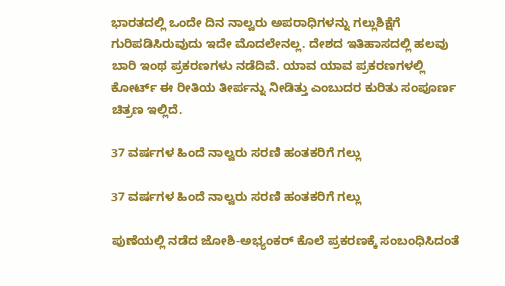ಭಾರತದಲ್ಲಿ ಒಂದೇ ದಿನ ನಾಲ್ವರು ಅಪರಾಧಿಗಳನ್ನು ಗಲ್ಲುಶಿಕ್ಷೆಗೆ ಗುರಿಪಡಿಸಿರುವುದು ಇದೇ ಮೊದಲೇನಲ್ಲ. ದೇಶದ ಇತಿಹಾಸದಲ್ಲಿ ಹಲವು ಬಾರಿ ಇಂಥ ಪ್ರಕರಣಗಳು ನಡೆದಿವೆ. ಯಾವ ಯಾವ ಪ್ರಕರಣಗಳಲ್ಲಿ ಕೋರ್ಟ್ ಈ ರೀತಿಯ ತೀರ್ಪನ್ನು ನೀಡಿತ್ತು ಎಂಬುದರ ಕುರಿತು ಸಂಪೂರ್ಣ ಚಿತ್ರಣ ಇಲ್ಲಿದೆ.

37 ವರ್ಷಗಳ ಹಿಂದೆ ನಾಲ್ವರು ಸರಣಿ ಹಂತಕರಿಗೆ ಗಲ್ಲು

37 ವರ್ಷಗಳ ಹಿಂದೆ ನಾಲ್ವರು ಸರಣಿ ಹಂತಕರಿಗೆ ಗಲ್ಲು

ಪುಣೆಯಲ್ಲಿ ನಡೆದ ಜೋಶಿ-ಅಭ್ಯಂಕರ್ ಕೊಲೆ ಪ್ರಕರಣಕ್ಕೆ ಸಂಬಂಧಿಸಿದಂತೆ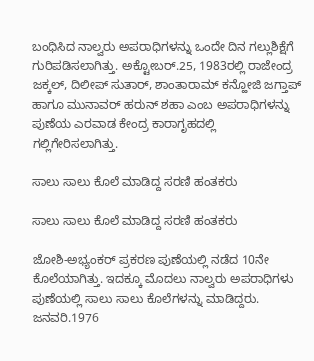ಬಂಧಿಸಿದ ನಾಲ್ವರು ಅಪರಾಧಿಗಳನ್ನು ಒಂದೇ ದಿನ ಗಲ್ಲುಶಿಕ್ಷೆಗೆ ಗುರಿಪಡಿಸಲಾಗಿತ್ತು. ಅಕ್ಟೋಬರ್.25, 1983ರಲ್ಲಿ ರಾಜೇಂದ್ರ ಜಕ್ಕಲ್, ದಿಲೀಪ್ ಸುತಾರ್, ಶಾಂತಾರಾಮ್ ಕನ್ಹೋಜಿ ಜಗ್ತಾಪ್ ಹಾಗೂ ಮುನಾವರ್ ಹರುನ್ ಶಹಾ ಎಂಬ ಅಪರಾಧಿಗಳನ್ನು ಪುಣೆಯ ಎರವಾಡ ಕೇಂದ್ರ ಕಾರಾಗೃಹದಲ್ಲಿ ಗಲ್ಲಿಗೇರಿಸಲಾಗಿತ್ತು.

ಸಾಲು ಸಾಲು ಕೊಲೆ ಮಾಡಿದ್ದ ಸರಣಿ ಹಂತಕರು

ಸಾಲು ಸಾಲು ಕೊಲೆ ಮಾಡಿದ್ದ ಸರಣಿ ಹಂತಕರು

ಜೋಶಿ-ಅಭ್ಯಂಕರ್ ಪ್ರಕರಣ ಪುಣೆಯಲ್ಲಿ ನಡೆದ 10ನೇ ಕೊಲೆಯಾಗಿತ್ತು. ಇದಕ್ಕೂ ಮೊದಲು ನಾಲ್ವರು ಅಪರಾಧಿಗಳು ಪುಣೆಯಲ್ಲಿ ಸಾಲು ಸಾಲು ಕೊಲೆಗಳನ್ನು ಮಾಡಿದ್ದರು. ಜನವರಿ.1976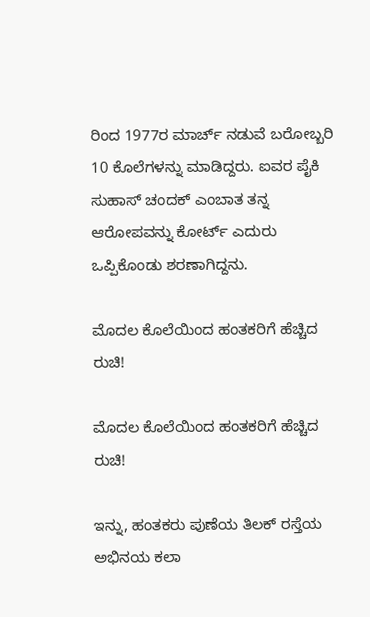ರಿಂದ 1977ರ ಮಾರ್ಚ್ ನಡುವೆ ಬರೋಬ್ಬರಿ 10 ಕೊಲೆಗಳನ್ನು ಮಾಡಿದ್ದರು. ಐವರ ಪೈಕಿ ಸುಹಾಸ್ ಚಂದಕ್ ಎಂಬಾತ ತನ್ನ ಆರೋಪವನ್ನು ಕೋರ್ಟ್ ಎದುರು ಒಪ್ಪಿಕೊಂಡು ಶರಣಾಗಿದ್ದನು.

ಮೊದಲ ಕೊಲೆಯಿಂದ ಹಂತಕರಿಗೆ ಹೆಚ್ಚಿದ ರುಚಿ!

ಮೊದಲ ಕೊಲೆಯಿಂದ ಹಂತಕರಿಗೆ ಹೆಚ್ಚಿದ ರುಚಿ!

ಇನ್ನು, ಹಂತಕರು ಪುಣೆಯ ತಿಲಕ್ ರಸ್ತೆಯ ಅಭಿನಯ ಕಲಾ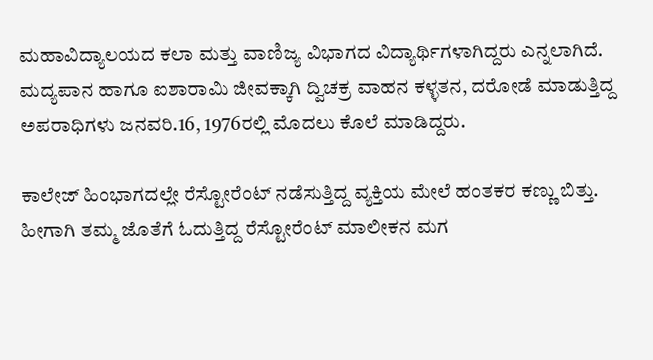ಮಹಾವಿದ್ಯಾಲಯದ ಕಲಾ ಮತ್ತು ವಾಣಿಜ್ಯ ವಿಭಾಗದ ವಿದ್ಯಾರ್ಥಿಗಳಾಗಿದ್ದರು ಎನ್ನಲಾಗಿದೆ. ಮದ್ಯಪಾನ ಹಾಗೂ ಐಶಾರಾಮಿ ಜೀವಕ್ಕಾಗಿ ದ್ವಿಚಕ್ರ ವಾಹನ ಕಳ್ಳತನ, ದರೋಡೆ ಮಾಡುತ್ತಿದ್ದ ಅಪರಾಧಿಗಳು ಜನವರಿ.16, 1976ರಲ್ಲಿ ಮೊದಲು ಕೊಲೆ ಮಾಡಿದ್ದರು.

ಕಾಲೇಜ್ ಹಿಂಭಾಗದಲ್ಲೇ ರೆಸ್ಟೋರೆಂಟ್ ನಡೆಸುತ್ತಿದ್ದ ವ್ಯಕ್ತಿಯ ಮೇಲೆ ಹಂತಕರ ಕಣ್ಣು ಬಿತ್ತು. ಹೀಗಾಗಿ ತಮ್ಮ ಜೊತೆಗೆ ಓದುತ್ತಿದ್ದ ರೆಸ್ಟೋರೆಂಟ್ ಮಾಲೀಕನ ಮಗ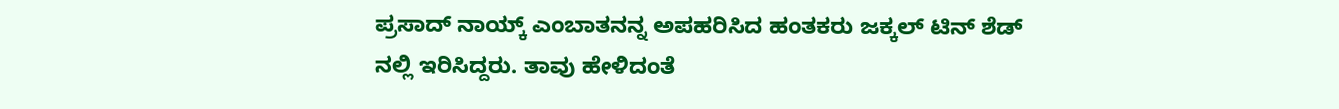ಪ್ರಸಾದ್ ನಾಯ್ಕ್ ಎಂಬಾತನನ್ನ ಅಪಹರಿಸಿದ ಹಂತಕರು ಜಕ್ಕಲ್ ಟಿನ್ ಶೆಡ್ ನಲ್ಲಿ ಇರಿಸಿದ್ದರು. ತಾವು ಹೇಳಿದಂತೆ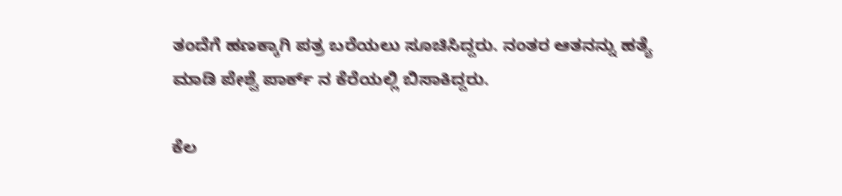ತಂದೆಗೆ ಹಣಕ್ಕಾಗಿ ಪತ್ರ ಬರೆಯಲು ಸೂಚಿಸಿದ್ದರು. ನಂತರ ಆತನನ್ನು ಹತ್ಯೆ ಮಾಡಿ ಪೇಶ್ವೆ ಪಾರ್ಕ್ ನ ಕೆರೆಯಲ್ಲಿ ಬಿಸಾಕಿದ್ದರು.

ಕೆಲ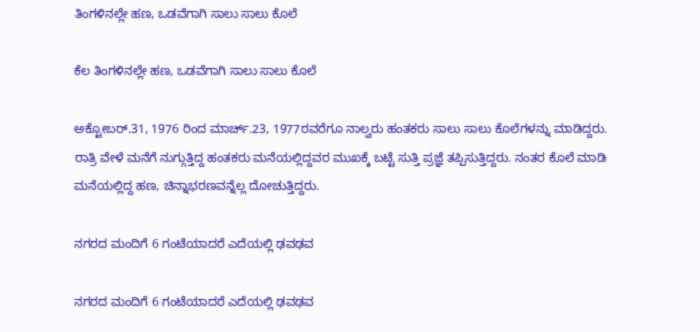ತಿಂಗಳಿನಲ್ಲೇ ಹಣ, ಒಡವೆಗಾಗಿ ಸಾಲು ಸಾಲು ಕೊಲೆ

ಕೆಲ ತಿಂಗಳಿನಲ್ಲೇ ಹಣ, ಒಡವೆಗಾಗಿ ಸಾಲು ಸಾಲು ಕೊಲೆ

ಅಕ್ಟೋಬರ್.31, 1976 ರಿಂದ ಮಾರ್ಚ್.23, 1977ರವರೆಗೂ ನಾಲ್ವರು ಹಂತಕರು ಸಾಲು ಸಾಲು ಕೊಲೆಗಳನ್ನು ಮಾಡಿದ್ದರು. ರಾತ್ರಿ ವೇಳೆ ಮನೆಗೆ ನುಗ್ಗುತ್ತಿದ್ದ ಹಂತಕರು ಮನೆಯಲ್ಲಿದ್ದವರ ಮುಖಕ್ಕೆ ಬಟ್ಟೆ ಸುತ್ತಿ ಪ್ರಜ್ಞೆ ತಪ್ಪಿಸುತ್ತಿದ್ದರು. ನಂತರ ಕೊಲೆ ಮಾಡಿ ಮನೆಯಲ್ಲಿದ್ದ ಹಣ, ಚಿನ್ನಾಭರಣವನ್ನೆಲ್ಲ ದೋಚುತ್ತಿದ್ದರು.

ನಗರದ ಮಂದಿಗೆ 6 ಗಂಟೆಯಾದರೆ ಎದೆಯಲ್ಲಿ ಢವಢವ

ನಗರದ ಮಂದಿಗೆ 6 ಗಂಟೆಯಾದರೆ ಎದೆಯಲ್ಲಿ ಢವಢವ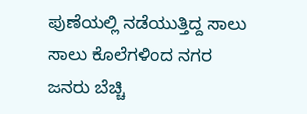ಪುಣೆಯಲ್ಲಿ ನಡೆಯುತ್ತಿದ್ದ ಸಾಲು ಸಾಲು ಕೊಲೆಗಳಿಂದ ನಗರ ಜನರು ಬೆಚ್ಚಿ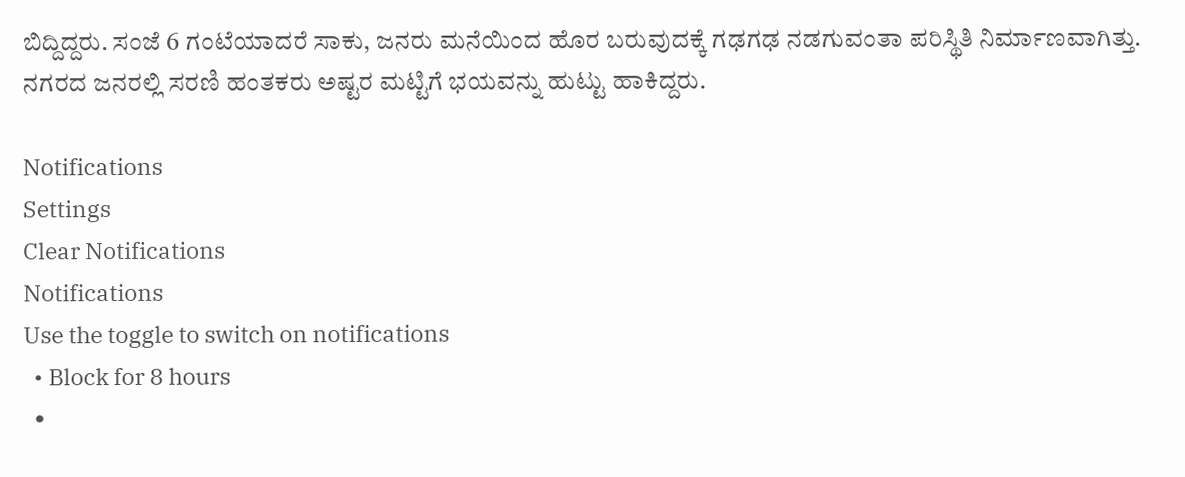ಬಿದ್ದಿದ್ದರು. ಸಂಜೆ 6 ಗಂಟೆಯಾದರೆ ಸಾಕು, ಜನರು ಮನೆಯಿಂದ ಹೊರ ಬರುವುದಕ್ಕೆ ಗಢಗಢ ನಡಗುವಂತಾ ಪರಿಸ್ಥಿತಿ ನಿರ್ಮಾಣವಾಗಿತ್ತು. ನಗರದ ಜನರಲ್ಲಿ ಸರಣಿ ಹಂತಕರು ಅಷ್ಟರ ಮಟ್ಟಿಗೆ ಭಯವನ್ನು ಹುಟ್ಟು ಹಾಕಿದ್ದರು.

Notifications
Settings
Clear Notifications
Notifications
Use the toggle to switch on notifications
  • Block for 8 hours
  •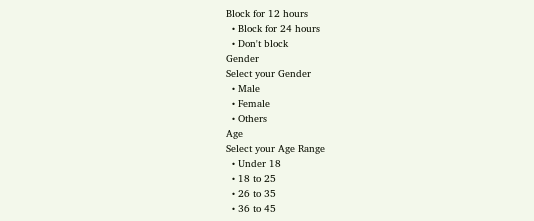Block for 12 hours
  • Block for 24 hours
  • Don't block
Gender
Select your Gender
  • Male
  • Female
  • Others
Age
Select your Age Range
  • Under 18
  • 18 to 25
  • 26 to 35
  • 36 to 45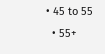• 45 to 55
  • 55+